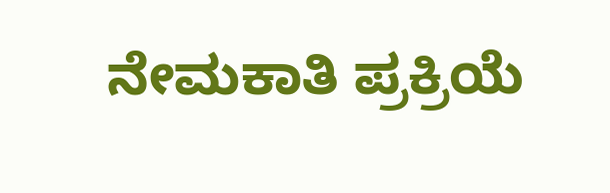ನೇಮಕಾತಿ ಪ್ರಕ್ರಿಯೆ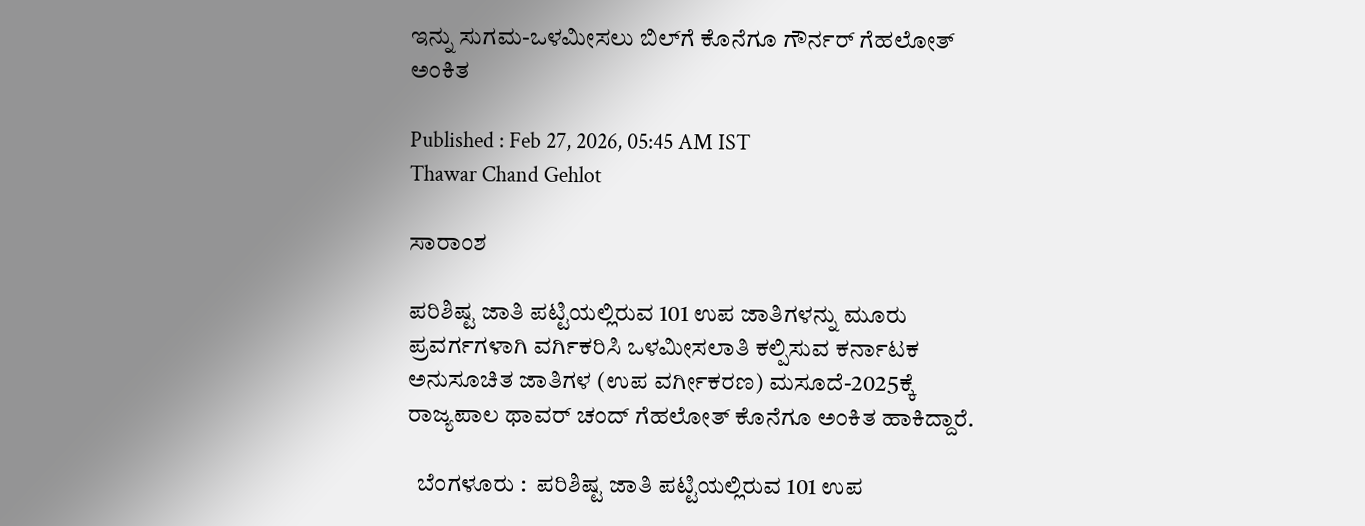ಇನ್ನು ಸುಗಮ-ಒಳಮೀಸಲು ಬಿಲ್‌ಗೆ ಕೊನೆಗೂ ಗೌರ್ನರ್‌ ಗೆಹಲೋತ್‌ ಅಂಕಿತ

Published : Feb 27, 2026, 05:45 AM IST
Thawar Chand Gehlot

ಸಾರಾಂಶ

ಪರಿಶಿಷ್ಟ ಜಾತಿ ಪಟ್ಟಿಯಲ್ಲಿರುವ 101 ಉಪ ಜಾತಿಗಳನ್ನು ಮೂರು ಪ್ರವರ್ಗಗಳಾಗಿ ವರ್ಗಿಕರಿಸಿ ಒಳಮೀಸಲಾತಿ ಕಲ್ಪಿಸುವ ಕರ್ನಾಟಕ ಅನುಸೂಚಿತ ಜಾತಿಗಳ (ಉಪ ವರ್ಗೀಕರಣ) ಮಸೂದೆ-2025ಕ್ಕೆ ರಾಜ್ಯಪಾಲ ಥಾವರ್‌ ಚಂದ್‌ ಗೆಹಲೋತ್‌ ಕೊನೆಗೂ ಅಂಕಿತ ಹಾಕಿದ್ದಾರೆ.

  ಬೆಂಗಳೂರು :  ಪರಿಶಿಷ್ಟ ಜಾತಿ ಪಟ್ಟಿಯಲ್ಲಿರುವ 101 ಉಪ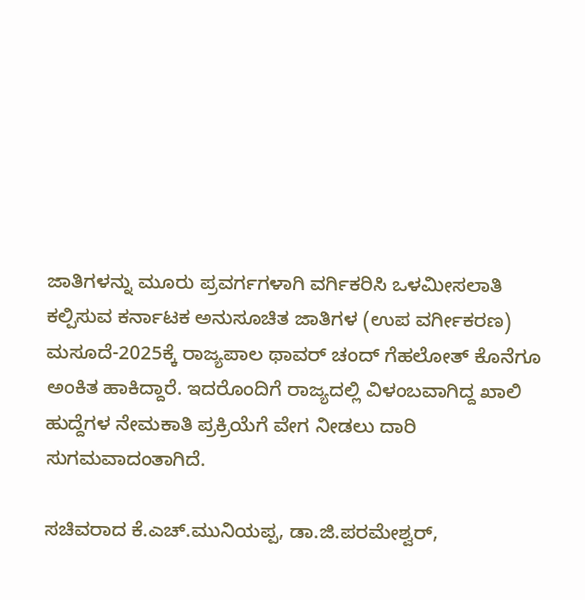ಜಾತಿಗಳನ್ನು ಮೂರು ಪ್ರವರ್ಗಗಳಾಗಿ ವರ್ಗಿಕರಿಸಿ ಒಳಮೀಸಲಾತಿ ಕಲ್ಪಿಸುವ ಕರ್ನಾಟಕ ಅನುಸೂಚಿತ ಜಾತಿಗಳ (ಉಪ ವರ್ಗೀಕರಣ) ಮಸೂದೆ-2025ಕ್ಕೆ ರಾಜ್ಯಪಾಲ ಥಾವರ್‌ ಚಂದ್‌ ಗೆಹಲೋತ್‌ ಕೊನೆಗೂ ಅಂಕಿತ ಹಾಕಿದ್ದಾರೆ. ಇದರೊಂದಿಗೆ ರಾಜ್ಯದಲ್ಲಿ ವಿಳಂಬವಾಗಿದ್ದ ಖಾಲಿ ಹುದ್ದೆಗಳ ನೇಮಕಾತಿ ಪ್ರಕ್ರಿಯೆಗೆ ವೇಗ ನೀಡಲು ದಾರಿ ಸುಗಮವಾದಂತಾಗಿದೆ.

ಸಚಿವರಾದ ಕೆ.ಎಚ್‌.ಮುನಿಯಪ್ಪ, ಡಾ.ಜಿ.ಪರಮೇಶ್ವರ್‌,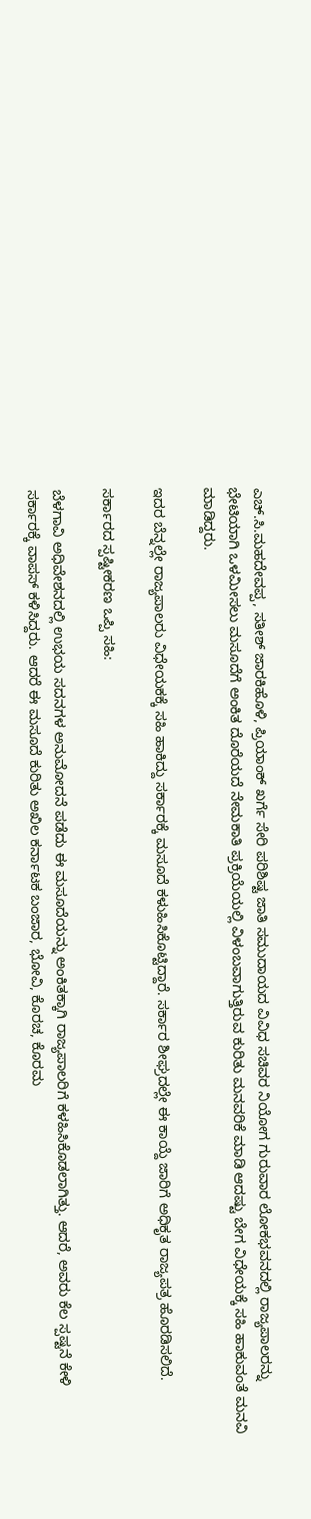ಎಚ್‌.ಸಿ.ಮಹದೇವಪ್ಪ, ಸತೀಶ್‌ ಜಾರಕಿಹೊಳಿ, ಪ್ರಿಯಾಂಕ್‌ ಖರ್ಗೆ ಸೇರಿ ಪರಿಶಿಷ್ಟ ಜಾತಿ ಸಮುದಾಯದ ವಿವಿಧ ಸಚಿವರ ನಿಯೋಗ ಗುರುವಾರ ಲೋಕಭವನದಲ್ಲಿ ರಾಜ್ಯಪಾಲರನ್ನು ಭೇಟಿಯಾಗಿ ಒಳಮೀಸಲು ಮಸೂದೆಗೆ ಅಂಕಿತ ದೊರೆಯದೆ ನೇಮಕಾತಿ ಪ್ರಕ್ರಿಯೆಯಲ್ಲಿ ವಿಳಂಬವಾಗುತ್ತಿರುವ ಕುರಿತು ಮನವರಿಕೆ ಮಾಡಿ ಆದಷ್ಟು ಬೇಗ ವಿಧೇಯಕ್ಕೆ ಸಹಿ ಹಾಕುವಂತೆ ಮನವಿ ಮಾಡಿದ್ದರು.

ಇದರ ಬೆನ್ನಲ್ಲೇ ರಾಜ್ಯಪಾಲರು ವಿಧೇಯಕಕ್ಕೆ ಸಹಿ ಹಾಕಿದ್ದು ಸರ್ಕಾರಕ್ಕೆ ಮಸೂದೆ ಕಳುಹಿಸಿಕೊಟ್ಟಿದ್ದಾರೆ. ಸರ್ಕಾರ ಶೀಘ್ರದಲ್ಲೇ ಈ ಕಾಯ್ದೆ ಜಾರಿಗೆ ಅಧಿಕೃತ ರಾಜ್ಯಪತ್ರ ಹೊರಡಿಸಲಿದೆ.

ಸರ್ಕಾರದ ಸ್ಪಷ್ಟೀಕರಣ ಒಪ್ಪಿ ಸಹಿ:

ಬೆಳಗಾವಿ ಅಧಿವೇಶನದಲ್ಲಿ ಉಭಯ ಸದನಗಳ ಅನುಮೋದನೆ ಪಡೆದು ಈ ಮಸೂದೆಯನ್ನು ಅಂಕಿತಕ್ಕಾಗಿ ರಾಜ್ಯಪಾಲರಿಗೆ ಕಳಹಿಸಿಕೊಡಲಾಗಿತ್ತು. ಆದರೆ, ಅವರು ಕೆಲ ಸ್ಪಷ್ಟನೆ ಕೇಳಿ ಸರ್ಕಾರಕ್ಕೆ ವಾಪಸ್‌ ಕಳಿಸಿದ್ದರು. ಆದರೆ ಈ ಮಸೂದೆ ಕುರಿತು ಅಖಿಲ ಕರ್ನಾಟಕ ಬಂಜಾರ, ಭೋವಿ, ಕೊರಚ, ಕೊರಮ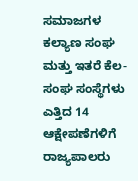ಸಮಾಜಗಳ ಕಲ್ಯಾಣ ಸಂಘ ಮತ್ತು ಇತರೆ ಕೆಲ-ಸಂಘ ಸಂಸ್ಥೆಗಳು ಎತ್ತಿದ 14 ಆಕ್ಷೇಪಣೆಗಳಿಗೆ ರಾಜ್ಯಪಾಲರು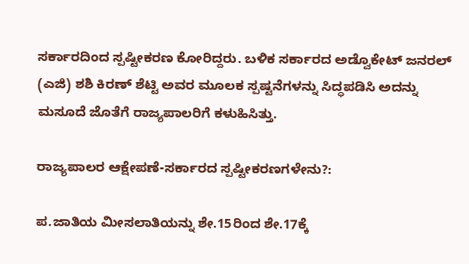ಸರ್ಕಾರದಿಂದ ಸ್ಪಷ್ಟೀಕರಣ ಕೋರಿದ್ದರು. ಬಳಿಕ ಸರ್ಕಾರದ ಅಡ್ವೊಕೇಟ್‌ ಜನರಲ್‌ (ಎಜಿ) ಶಶಿ ಕಿರಣ್‌ ಶೆಟ್ಟಿ ಅವರ ಮೂಲಕ ಸ್ಪಷ್ಟನೆಗಳನ್ನು ಸಿದ್ಧಪಡಿಸಿ ಅದನ್ನು ಮಸೂದೆ ಜೊತೆಗೆ ರಾಜ್ಯಪಾಲರಿಗೆ ಕಳುಹಿಸಿತ್ತು.

ರಾಜ್ಯಪಾಲರ ಆಕ್ಷೇಪಣೆ-ಸರ್ಕಾರದ ಸ್ಪಷ್ಟೀಕರಣಗಳೇನು?:

ಪ.ಜಾತಿಯ ಮೀಸಲಾತಿಯನ್ನು ಶೇ.15ರಿಂದ ಶೇ.17ಕ್ಕೆ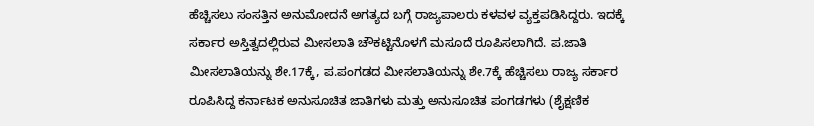ಹೆಚ್ಚಿಸಲು ಸಂಸತ್ತಿನ ಅನುಮೋದನೆ ಅಗತ್ಯದ ಬಗ್ಗೆ ರಾಜ್ಯಪಾಲರು ಕಳವಳ ವ್ಯಕ್ತಪಡಿಸಿದ್ದರು. ಇದಕ್ಕೆ ಸರ್ಕಾರ ಅಸ್ತಿತ್ವದಲ್ಲಿರುವ ಮೀಸಲಾತಿ ಚೌಕಟ್ಟಿನೊಳಗೆ ಮಸೂದೆ ರೂಪಿಸಲಾಗಿದೆ. ಪ.ಜಾತಿ ಮೀಸಲಾತಿಯನ್ನು ಶೇ.17ಕ್ಕೆ, ಪ.ಪಂಗಡದ ಮೀಸಲಾತಿಯನ್ನು ಶೇ.7ಕ್ಕೆ ಹೆಚ್ಚಿಸಲು ರಾಜ್ಯ ಸರ್ಕಾರ ರೂಪಿಸಿದ್ದ ಕರ್ನಾಟಕ ಅನುಸೂಚಿತ ಜಾತಿಗಳು ಮತ್ತು ಅನುಸೂಚಿತ ಪಂಗಡಗಳು (ಶೈಕ್ಷಣಿಕ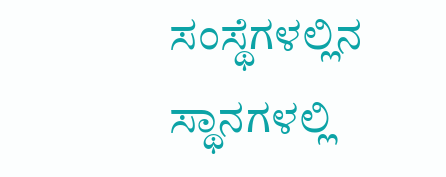ಸಂಸ್ಥೆಗಳಲ್ಲಿನ ಸ್ಥಾನಗಳಲ್ಲಿ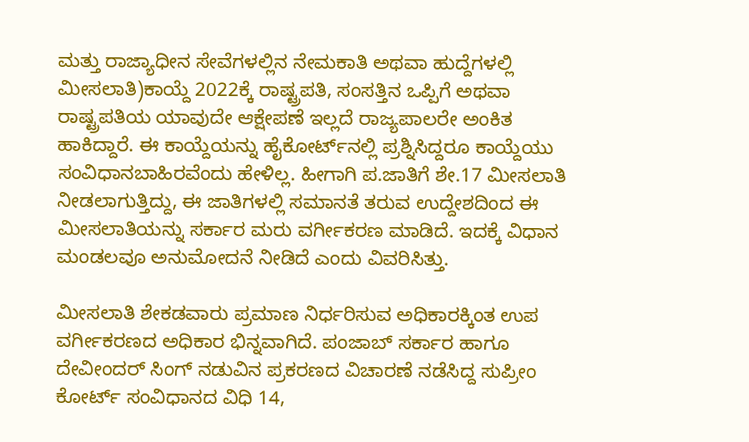ಮತ್ತು ರಾಜ್ಯಾಧೀನ ಸೇವೆಗಳಲ್ಲಿನ ನೇಮಕಾತಿ ಅಥವಾ ಹುದ್ದೆಗಳಲ್ಲಿ ಮೀಸಲಾತಿ)ಕಾಯ್ದೆ 2022ಕ್ಕೆ ರಾಷ್ಟ್ರಪತಿ, ಸಂಸತ್ತಿನ ಒಪ್ಪಿಗೆ ಅಥವಾ ರಾಷ್ಟ್ರಪತಿಯ ಯಾವುದೇ ಆಕ್ಷೇಪಣೆ ಇಲ್ಲದೆ ರಾಜ್ಯಪಾಲರೇ ಅಂಕಿತ ಹಾಕಿದ್ದಾರೆ. ಈ ಕಾಯ್ದೆಯನ್ನು ಹೈಕೋರ್ಟ್‌ನಲ್ಲಿ ಪ್ರಶ್ನಿಸಿದ್ದರೂ ಕಾಯ್ದೆಯು ಸಂವಿಧಾನಬಾಹಿರವೆಂದು ಹೇಳಿಲ್ಲ. ಹೀಗಾಗಿ ಪ.ಜಾತಿಗೆ ಶೇ.17 ಮೀಸಲಾತಿ ನೀಡಲಾಗುತ್ತಿದ್ದು, ಈ ಜಾತಿಗಳಲ್ಲಿ ಸಮಾನತೆ ತರುವ ಉದ್ದೇಶದಿಂದ ಈ ಮೀಸಲಾತಿಯನ್ನು ಸರ್ಕಾರ ಮರು ವರ್ಗೀಕರಣ ಮಾಡಿದೆ. ಇದಕ್ಕೆ ವಿಧಾನ ಮಂಡಲವೂ ಅನುಮೋದನೆ ನೀಡಿದೆ ಎಂದು ವಿವರಿಸಿತ್ತು.

ಮೀಸಲಾತಿ ಶೇಕಡವಾರು ಪ್ರಮಾಣ ನಿರ್ಧರಿಸುವ ಅಧಿಕಾರಕ್ಕಿಂತ ಉಪ ವರ್ಗೀಕರಣದ ಅಧಿಕಾರ ಭಿನ್ನವಾಗಿದೆ. ಪಂಜಾಬ್‌ ಸರ್ಕಾರ ಹಾಗೂ ದೇವೀಂದರ್‌ ಸಿಂಗ್‌ ನಡುವಿನ ಪ್ರಕರಣದ ವಿಚಾರಣೆ ನಡೆಸಿದ್ದ ಸುಪ್ರೀಂ ಕೋರ್ಟ್‌ ಸಂವಿಧಾನದ ವಿಧಿ 14,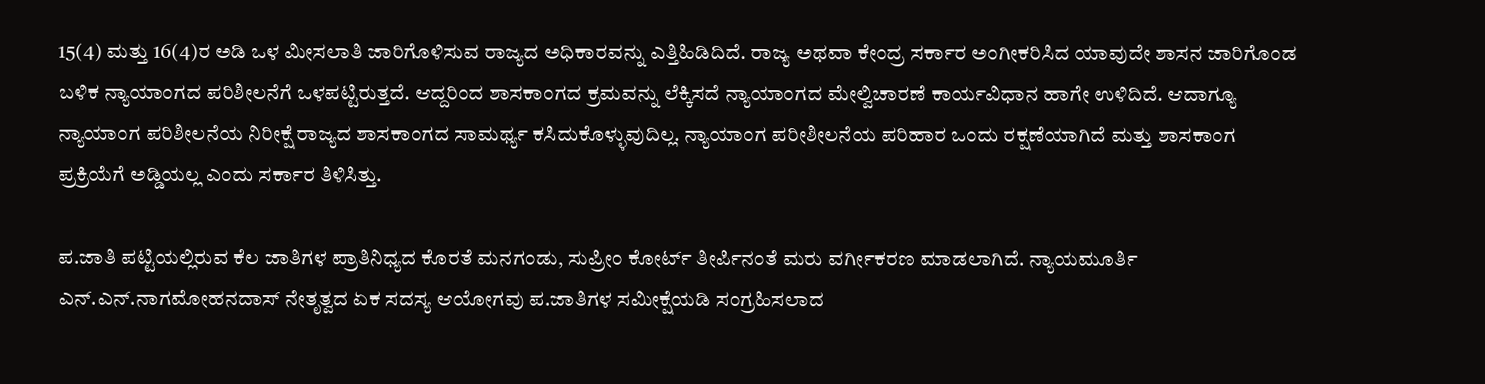15(4) ಮತ್ತು 16(4)ರ ಅಡಿ ಒಳ ಮೀಸಲಾತಿ ಜಾರಿಗೊಳಿಸುವ ರಾಜ್ಯದ ಅಧಿಕಾರವನ್ನು ಎತ್ತಿಹಿಡಿದಿದೆ. ರಾಜ್ಯ ಅಥವಾ ಕೇಂದ್ರ ಸರ್ಕಾರ ಅಂಗೀಕರಿಸಿದ ಯಾವುದೇ ಶಾಸನ ಜಾರಿಗೊಂಡ ಬಳಿಕ ನ್ಯಾಯಾಂಗದ ಪರಿಶೀಲನೆಗೆ ಒಳಪಟ್ಟಿರುತ್ತದೆ. ಆದ್ದರಿಂದ ಶಾಸಕಾಂಗದ ಕ್ರಮವನ್ನು ಲೆಕ್ಕಿಸದೆ ನ್ಯಾಯಾಂಗದ ಮೇಲ್ವಿಚಾರಣೆ ಕಾರ್ಯವಿಧಾನ ಹಾಗೇ ಉಳಿದಿದೆ. ಆದಾಗ್ಯೂ ನ್ಯಾಯಾಂಗ ಪರಿಶೀಲನೆಯ ನಿರೀಕ್ಷೆ ರಾಜ್ಯದ ಶಾಸಕಾಂಗದ ಸಾಮರ್ಥ್ಯ ಕಸಿದುಕೊಳ್ಳುವುದಿಲ್ಲ. ನ್ಯಾಯಾಂಗ ಪರೀಶೀಲನೆಯ ಪರಿಹಾರ ಒಂದು ರಕ್ಷಣೆಯಾಗಿದೆ ಮತ್ತು ಶಾಸಕಾಂಗ ಪ್ರಕ್ರಿಯೆಗೆ ಅಡ್ಡಿಯಲ್ಲ ಎಂದು ಸರ್ಕಾರ ತಿಳಿಸಿತ್ತು.

ಪ.ಜಾತಿ ಪಟ್ಟಿಯಲ್ಲಿರುವ ಕೆಲ ಜಾತಿಗಳ ಪ್ರಾತಿನಿಧ್ಯದ ಕೊರತೆ ಮನಗಂಡು, ಸುಪ್ರೀಂ ಕೋರ್ಟ್‌ ತೀರ್ಪಿನಂತೆ ಮರು ವರ್ಗೀಕರಣ ಮಾಡಲಾಗಿದೆ. ನ್ಯಾಯಮೂರ್ತಿ ಎನ್‌.ಎನ್‌.ನಾಗಮೋಹನದಾಸ್‌ ನೇತೃತ್ವದ ಏಕ ಸದಸ್ಯ ಆಯೋಗವು ಪ.ಜಾತಿಗಳ ಸಮೀಕ್ಷೆಯಡಿ ಸಂಗ್ರಹಿಸಲಾದ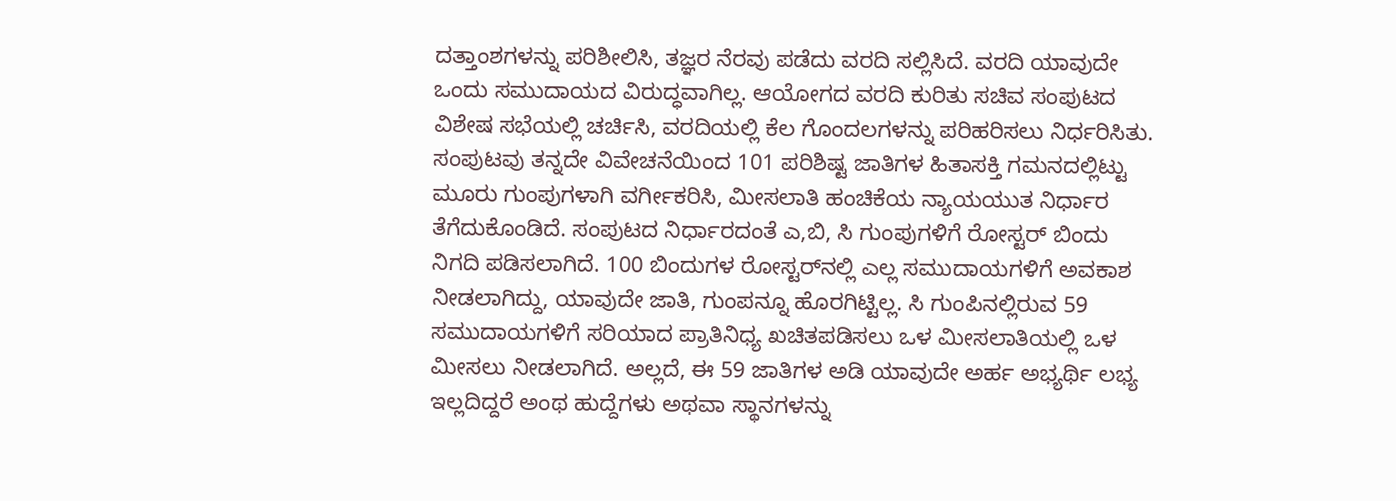ದತ್ತಾಂಶಗಳನ್ನು ಪರಿಶೀಲಿಸಿ, ತಜ್ಞರ ನೆರವು ಪಡೆದು ವರದಿ ಸಲ್ಲಿಸಿದೆ. ವರದಿ ಯಾವುದೇ ಒಂದು ಸಮುದಾಯದ ವಿರುದ್ಧವಾಗಿಲ್ಲ. ಆಯೋಗದ ವರದಿ ಕುರಿತು ಸಚಿವ ಸಂಪುಟದ ವಿಶೇಷ ಸಭೆಯಲ್ಲಿ ಚರ್ಚಿಸಿ, ವರದಿಯಲ್ಲಿ ಕೆಲ ಗೊಂದಲಗಳನ್ನು ಪರಿಹರಿಸಲು ನಿರ್ಧರಿಸಿತು. ಸಂಪುಟವು ತನ್ನದೇ ವಿವೇಚನೆಯಿಂದ 101 ಪರಿಶಿಷ್ಟ ಜಾತಿಗಳ ಹಿತಾಸಕ್ತಿ ಗಮನದಲ್ಲಿಟ್ಟು ಮೂರು ಗುಂಪುಗಳಾಗಿ ವರ್ಗೀಕರಿಸಿ, ಮೀಸಲಾತಿ ಹಂಚಿಕೆಯ ನ್ಯಾಯಯುತ ನಿರ್ಧಾರ ತೆಗೆದುಕೊಂಡಿದೆ. ಸಂಪುಟದ ನಿರ್ಧಾರದಂತೆ ಎ,ಬಿ, ಸಿ ಗುಂಪುಗಳಿಗೆ ರೋಸ್ಟರ್‌ ಬಿಂದು ನಿಗದಿ ಪಡಿಸಲಾಗಿದೆ. 100 ಬಿಂದುಗಳ ರೋಸ್ಟರ್‌ನಲ್ಲಿ ಎಲ್ಲ ಸಮುದಾಯಗಳಿಗೆ ಅವಕಾಶ ನೀಡಲಾಗಿದ್ದು, ಯಾವುದೇ ಜಾತಿ, ಗುಂಪನ್ನೂ ಹೊರಗಿಟ್ಟಿಲ್ಲ. ಸಿ ಗುಂಪಿನಲ್ಲಿರುವ 59 ಸಮುದಾಯಗಳಿಗೆ ಸರಿಯಾದ ಪ್ರಾತಿನಿಧ್ಯ ಖಚಿತಪಡಿಸಲು ಒಳ ಮೀಸಲಾತಿಯಲ್ಲಿ ಒಳ ಮೀಸಲು ನೀಡಲಾಗಿದೆ. ಅಲ್ಲದೆ, ಈ 59 ಜಾತಿಗಳ ಅಡಿ ಯಾವುದೇ ಅರ್ಹ ಅಭ್ಯರ್ಥಿ ಲಭ್ಯ ಇಲ್ಲದಿದ್ದರೆ ಅಂಥ ಹುದ್ದೆಗಳು ಅಥವಾ ಸ್ಥಾನಗಳನ್ನು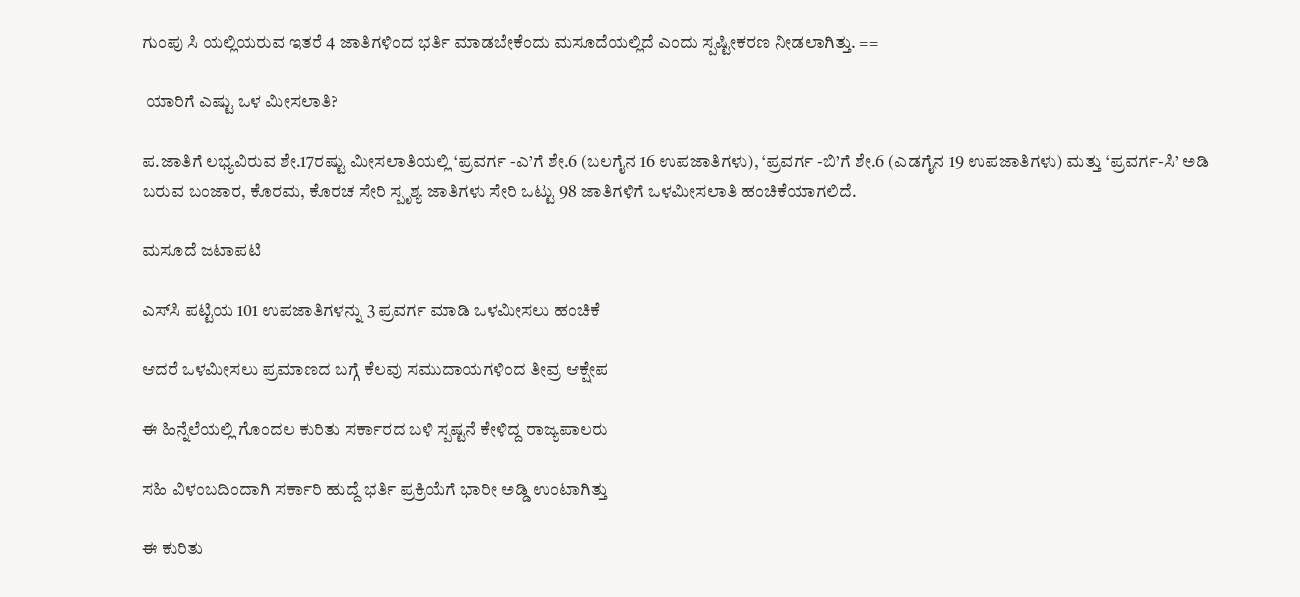ಗುಂಪು ಸಿ ಯಲ್ಲಿಯರುವ ಇತರೆ 4 ಜಾತಿಗಳಿಂದ ಭರ್ತಿ ಮಾಡಬೇಕೆಂದು ಮಸೂದೆಯಲ್ಲಿದೆ ಎಂದು ಸ್ಪಷ್ಟೀಕರಣ ನೀಡಲಾಗಿತ್ತು. ==

 ಯಾರಿಗೆ ಎಷ್ಟು ಒಳ ಮೀಸಲಾತಿ?

ಪ.ಜಾತಿಗೆ ಲಭ್ಯವಿರುವ ಶೇ.17ರಷ್ಟು ಮೀಸಲಾತಿಯಲ್ಲಿ ‘ಪ್ರವರ್ಗ -ಎ’ಗೆ ಶೇ.6 (ಬಲಗೈನ 16 ಉಪಜಾತಿಗಳು), ‘ಪ್ರವರ್ಗ -ಬಿ’ಗೆ ಶೇ.6 (ಎಡಗೈನ 19 ಉಪಜಾತಿಗಳು) ಮತ್ತು ‘ಪ್ರವರ್ಗ-ಸಿ’ ಅಡಿ ಬರುವ ಬಂಜಾರ, ಕೊರಮ, ಕೊರಚ ಸೇರಿ ಸ್ಪೃಶ್ಯ ಜಾತಿಗಳು ಸೇರಿ ಒಟ್ಟು 98 ಜಾತಿಗಳಿಗೆ ಒಳಮೀಸಲಾತಿ ಹಂಚಿಕೆಯಾಗಲಿದೆ.

ಮಸೂದೆ ಜಟಾಪಟಿ

ಎಸ್‌ಸಿ ಪಟ್ಟಿಯ 101 ಉಪಜಾತಿಗಳನ್ನು 3 ಪ್ರವರ್ಗ ಮಾಡಿ ಒಳಮೀಸಲು ಹಂಚಿಕೆ

ಆದರೆ ಒಳಮೀಸಲು ಪ್ರಮಾಣದ ಬಗ್ಗೆ ಕೆಲವು ಸಮುದಾಯಗಳಿಂದ ತೀವ್ರ ಆಕ್ಷೇಪ

ಈ ಹಿನ್ನೆಲೆಯಲ್ಲಿ ಗೊಂದಲ ಕುರಿತು ಸರ್ಕಾರದ ಬಳಿ ಸ್ಪಷ್ಟನೆ ಕೇಳಿದ್ದ ರಾಜ್ಯಪಾಲರು

ಸಹಿ ವಿಳಂಬದಿಂದಾಗಿ ಸರ್ಕಾರಿ ಹುದ್ದೆ ಭರ್ತಿ ಪ್ರಕ್ರಿಯೆಗೆ ಭಾರೀ ಅಡ್ಡಿ ಉಂಟಾಗಿತ್ತು

ಈ ಕುರಿತು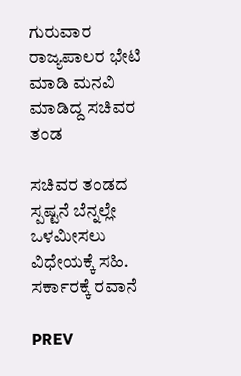ಗುರುವಾರ ರಾಜ್ಯಪಾಲರ ಭೇಟಿ ಮಾಡಿ ಮನವಿ ಮಾಡಿದ್ದ ಸಚಿವರ ತಂಡ

ಸಚಿವರ ತಂಡದ ಸ್ಪಷ್ಟನೆ ಬೆನ್ನಲ್ಲೇ ಒಳಮೀಸಲು ವಿಧೇಯಕ್ಕೆ ಸಹಿ. ಸರ್ಕಾರಕ್ಕೆ ರವಾನೆ

PREV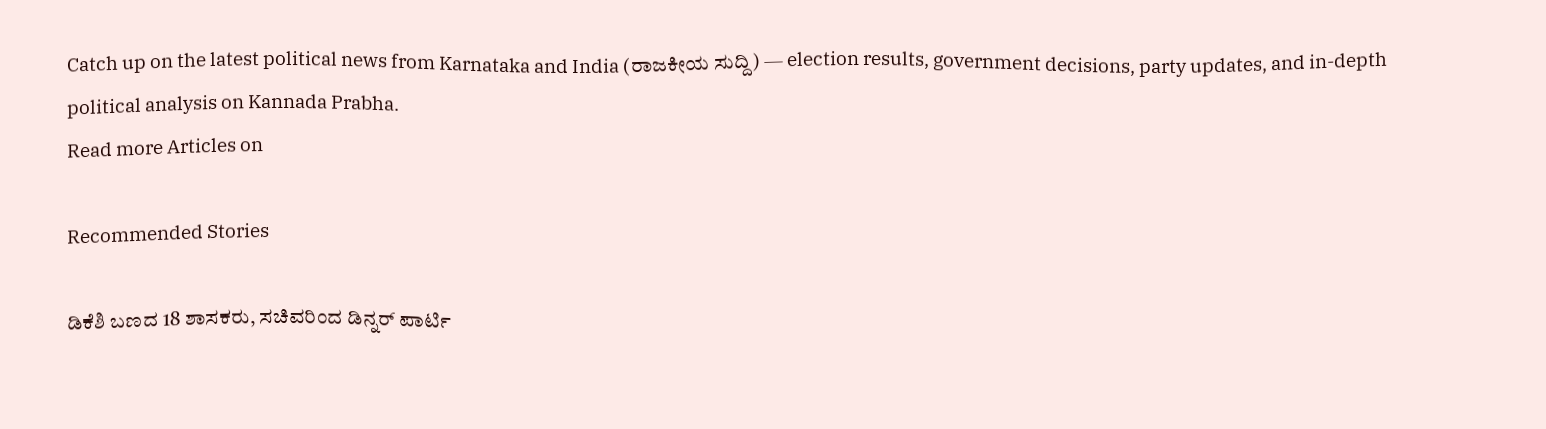Catch up on the latest political news from Karnataka and India (ರಾಜಕೀಯ ಸುದ್ದಿ) — election results, government decisions, party updates, and in-depth political analysis on Kannada Prabha.
Read more Articles on

Recommended Stories

ಡಿಕೆಶಿ ಬಣದ 18 ಶಾಸಕರು, ಸಚಿವರಿಂದ ಡಿನ್ನರ್‌ ಪಾರ್ಟಿ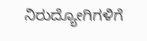ನಿರುದ್ಯೋಗಿಗಳಿಗೆ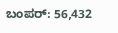ಬಂಪರ್‌: 56,432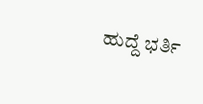ಹುದ್ದೆ ಭರ್ತಿ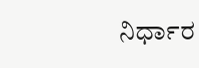ನಿರ್ಧಾರ